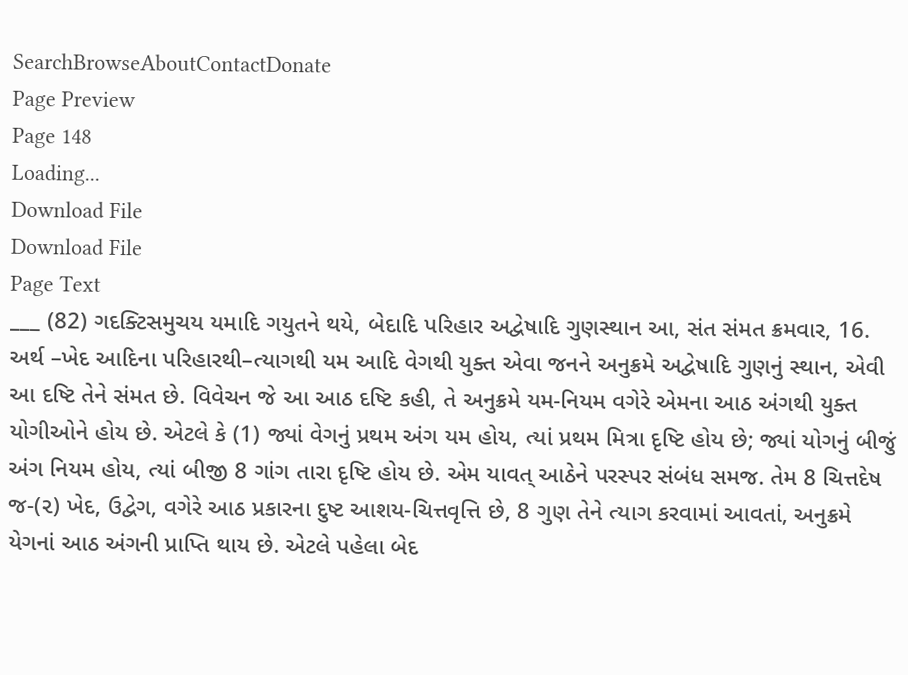SearchBrowseAboutContactDonate
Page Preview
Page 148
Loading...
Download File
Download File
Page Text
___ (82) ગદક્ટિસમુચય યમાદિ ગયુતને થયે, બેદાદિ પરિહાર અદ્વેષાદિ ગુણસ્થાન આ, સંત સંમત ક્રમવાર, 16. અર્થ –ખેદ આદિના પરિહારથી–ત્યાગથી યમ આદિ વેગથી યુક્ત એવા જનને અનુક્રમે અદ્વેષાદિ ગુણનું સ્થાન, એવી આ દષ્ટિ તેને સંમત છે. વિવેચન જે આ આઠ દષ્ટિ કહી, તે અનુક્રમે યમ-નિયમ વગેરે એમના આઠ અંગથી યુક્ત યોગીઓને હોય છે. એટલે કે (1) જ્યાં વેગનું પ્રથમ અંગ યમ હોય, ત્યાં પ્રથમ મિત્રા દૃષ્ટિ હોય છે; જ્યાં યોગનું બીજું અંગ નિયમ હોય, ત્યાં બીજી 8 ગાંગ તારા દૃષ્ટિ હોય છે. એમ યાવત્ આઠેને પરસ્પર સંબંધ સમજ. તેમ 8 ચિત્તદેષ જ-(૨) ખેદ, ઉદ્વેગ, વગેરે આઠ પ્રકારના દુષ્ટ આશય-ચિત્તવૃત્તિ છે, 8 ગુણ તેને ત્યાગ કરવામાં આવતાં, અનુક્રમે યેગનાં આઠ અંગની પ્રાપ્તિ થાય છે. એટલે પહેલા બેદ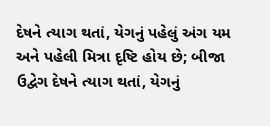દેષને ત્યાગ થતાં, યેગનું પહેલું અંગ યમ અને પહેલી મિત્રા દૃષ્ટિ હોય છે; બીજા ઉદ્વેગ દેષને ત્યાગ થતાં, યેગનું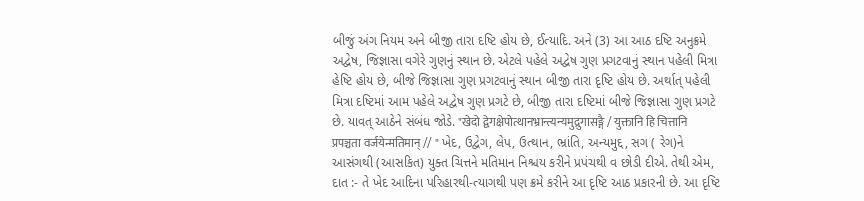બીજું અંગ નિયમ અને બીજી તારા દષ્ટિ હોય છે, ઈત્યાદિ. અને (3) આ આઠ દષ્ટિ અનુક્રમે અદ્વેષ, જિજ્ઞાસા વગેરે ગુણનું સ્થાન છે. એટલે પહેલે અદ્વેષ ગુણ પ્રગટવાનું સ્થાન પહેલી મિત્રા હેષ્ટિ હોય છે, બીજે જિજ્ઞાસા ગુણ પ્રગટવાનું સ્થાન બીજી તારા દૃષ્ટિ હોય છે. અર્થાત્ પહેલી મિત્રા દષ્ટિમાં આમ પહેલે અદ્વેષ ગુણ પ્રગટે છે, બીજી તારા દષ્ટિમાં બીજે જિજ્ઞાસા ગુણ પ્રગટે છે. યાવત્ આઠેને સંબંધ જોડે. "खेदो द्वेगक्षेपोत्थानभ्रान्त्यन्यमुद्रुगासङ्गै / युक्तानि हि चित्तानि प्रपञ्चता वर्जयेन्मतिमान् // " ખેદ, ઉદ્વેગ, લેપ, ઉત્થાન, ભ્રાંતિ, અન્યમુદ્દ, સગ ( રેગ)ને આસંગથી (આસકિત) યુક્ત ચિત્તને મતિમાન નિશ્ચય કરીને પ્રપંચથી વ છોડી દીએ. તેથી એમ, દાત :- તે ખેદ આદિના પરિહારથી-ત્યાગથી પણ ક્રમે કરીને આ દૃષ્ટિ આઠ પ્રકારની છે. આ દૃષ્ટિ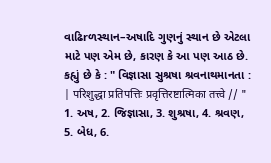વાઢિrળસ્થાન–અષાદિ ગુણનું સ્થાન છે એટલા માટે પણ એમ છે, કારણ કે આ પણ આઠ છે. કહ્યું છે કે : " વિજ્ઞાસા સુશ્રષા શ્રવનાથમાનતા : | परिशुद्धा प्रतिपत्तिः प्रवृत्तिरष्टात्मिका तत्त्वे // " 1. અષ, 2. જિજ્ઞાસા, 3. શુશ્રષા, 4. શ્રવણ, 5. બેધ, 6.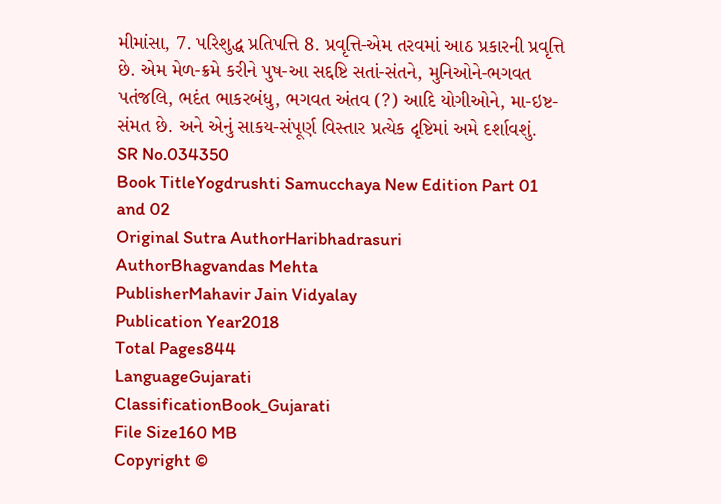મીમાંસા, 7. પરિશુદ્ધ પ્રતિપત્તિ 8. પ્રવૃત્તિ-એમ તરવમાં આઠ પ્રકારની પ્રવૃત્તિ છે. એમ મેળ-ક્રમે કરીને પુષ-આ સદ્દષ્ટિ સતાં-સંતને, મુનિઓને-ભગવત પતંજલિ, ભદંત ભાકરબંધુ, ભગવત અંતવ (?) આદિ યોગીઓને, મા-ઇષ્ટ-સંમત છે. અને એનું સાકય-સંપૂર્ણ વિસ્તાર પ્રત્યેક દૃષ્ટિમાં અમે દર્શાવશું.
SR No.034350
Book TitleYogdrushti Samucchaya New Edition Part 01 and 02
Original Sutra AuthorHaribhadrasuri
AuthorBhagvandas Mehta
PublisherMahavir Jain Vidyalay
Publication Year2018
Total Pages844
LanguageGujarati
ClassificationBook_Gujarati
File Size160 MB
Copyright ©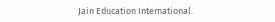Jain Education International.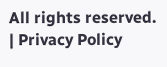All rights reserved. | Privacy Policy